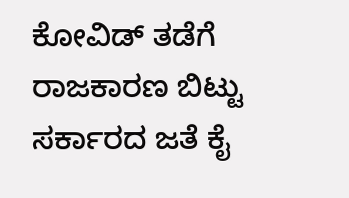ಕೋವಿಡ್ ತಡೆಗೆ ರಾಜಕಾರಣ ಬಿಟ್ಟು ಸರ್ಕಾರದ ಜತೆ ಕೈ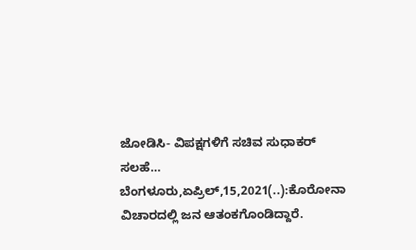ಜೋಡಿಸಿ- ವಿಪಕ್ಷಗಳಿಗೆ ಸಚಿವ ಸುಧಾಕರ್ ಸಲಹೆ… ಬೆಂಗಳೂರು,ಏಪ್ರಿಲ್,15,2021(..):ಕೊರೋನಾ ವಿಚಾರದಲ್ಲಿ ಜನ ಆತಂಕಗೊಂಡಿದ್ದಾರೆ.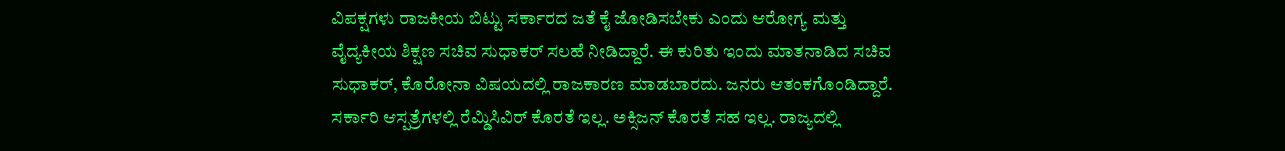ವಿಪಕ್ಷಗಳು ರಾಜಕೀಯ ಬಿಟ್ಟು ಸರ್ಕಾರದ ಜತೆ ಕೈ ಜೋಡಿಸಬೇಕು ಎಂದು ಆರೋಗ್ಯ ಮತ್ತು ವೈದ್ಯಕೀಯ ಶಿಕ್ಷಣ ಸಚಿವ ಸುಧಾಕರ್ ಸಲಹೆ ನೀಡಿದ್ದಾರೆ. ಈ ಕುರಿತು ಇಂದು ಮಾತನಾಡಿದ ಸಚಿವ ಸುಧಾಕರ್, ಕೊರೋನಾ ವಿಷಯದಲ್ಲಿ ರಾಜಕಾರಣ ಮಾಡಬಾರದು. ಜನರು ಆತಂಕಗೊಂಡಿದ್ದಾರೆ. ಸರ್ಕಾರಿ ಆಸ್ಪತ್ರೆಗಳಲ್ಲಿ ರೆಮ್ಡಿಸಿವಿರ್ ಕೊರತೆ ಇಲ್ಲ. ಅಕ್ಸಿಜನ್ ಕೊರತೆ ಸಹ ಇಲ್ಲ. ರಾಜ್ಯದಲ್ಲಿ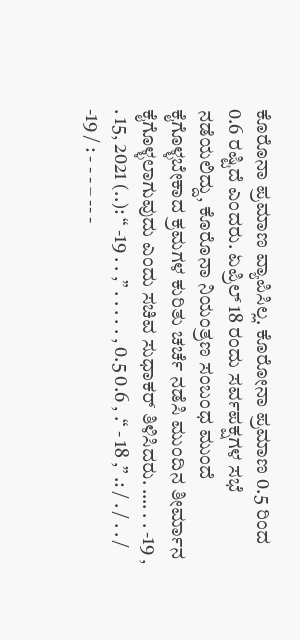ಕೊರೊನಾ ಪ್ರಮಾಣ ವ್ಯಾಪಿಸಿಲ್ಲ. ಕೊರೋನಾ ಪ್ರಮಾಣ 0.5 ರಿಂದ 0.6 ರಷ್ಟಿದೆ ಎಂದರು. ಏಪ್ರಿಲ್ 18 ರಂದು ಸರ್ವಪಕ್ಷಗಳ ಸಭೆ ನಡೆಯಲಿದ್ದು, ಕೊರೊನಾ ನಿಯಂತ್ರಣ ಸಂಬಂಧ ಮುಂದೆ ಕೈಗೊಳ್ಳಬೇಕಾದ ಕ್ರಮಗಳ ಕುರಿತು ಚರ್ಚೆ ನಡೆಸಿ ಮುಂದಿನ ತೀರ್ಮಾನ ಕೈಗೊಳ್ಳಲಾಗುವುದು ಎಂದು ಸಚಿವ ಸುಧಾಕರ್ ತಿಳಿಸಿದರು. …. . . -19 , . 15, 2021 (..): “ -19 . . ,” . . . . . , 0.5 0.6 , .“ - 18 ,” .: / . / . . / -19 / : - - - – -- -